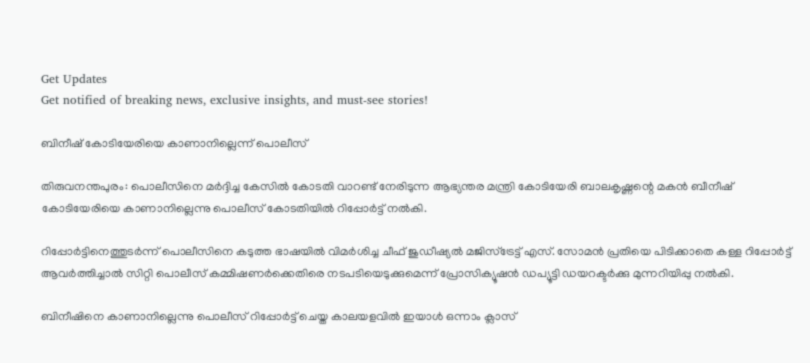Get Updates
Get notified of breaking news, exclusive insights, and must-see stories!

ബിനീഷ് കോടിയേരിയെ കാണാനില്ലെന്ന് പൊലീസ്

തിരുവനന്തപുരം: പൊലീസിനെ മര്‍ദ്ദിച്ച കേസില്‍ കോടതി വാറണ്ട് നേരിടുന്ന ആഭ്യന്തര മന്ത്രി കോടിയേരി ബാലകൃഷ്ണന്റെ മകന്‍ ബീനീഷ് കോടിയേരിയെ കാണാനില്ലെന്നു പൊലീസ് കോടതിയില്‍ റിപ്പോര്‍ട്ട് നല്‍കി.

റിപ്പോര്‍ട്ടിനെത്തുടര്‍ന്ന് പൊലീസിനെ കടുത്ത ഭാഷയില്‍ വിമര്‍ശിച്ച ചീഫ് ജുഡീഷ്യല്‍ മജിസ്ട്രേട്ട് എസ്. സോമന്‍ പ്രതിയെ പിടിക്കാതെ കള്ള റിപ്പോര്‍ട്ട് ആവര്‍ത്തിച്ചാല്‍ സിറ്റി പൊലീസ് കമ്മിഷണര്‍ക്കെതിരെ നടപടിയെടുക്കുമെന്ന് പ്രോസിക്യൂഷന്‍ ഡപ്യൂട്ടി ഡയറക്ടര്‍ക്കു മുന്നറിയിപ്പു നല്‍കി.

ബിനീഷിനെ കാണാനില്ലെന്നു പൊലീസ് റിപ്പോര്‍ട്ട് ചെയ്ത കാലയളവില്‍ ഇയാള്‍ ഒന്നാം ക്ലാസ്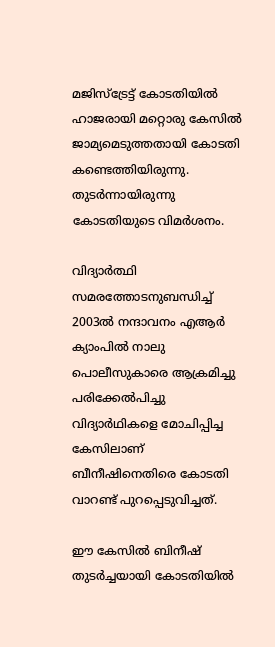മജിസ്ട്രേട്ട് കോടതിയില്‍ ഹാജരായി മറ്റൊരു കേസില്‍ ജാമ്യമെടുത്തതായി കോടതി കണ്ടെത്തിയിരുന്നു. തുടര്‍ന്നായിരുന്നു കോടതിയുടെ വിമര്‍ശനം.

വിദ്യാര്‍ത്ഥി സമരത്തോടനുബന്ധിച്ച് 2003ല്‍ നന്ദാവനം എആര്‍ ക്യാംപില്‍ നാലു പൊലീസുകാരെ ആക്രമിച്ചു പരിക്കേല്‍പിച്ചു വിദ്യാര്‍ഥികളെ മോചിപ്പിച്ച കേസിലാണ് ബീനീഷിനെതിരെ കോടതി വാറണ്ട് പുറപ്പെടുവിച്ചത്.

ഈ കേസില്‍ ബിനീഷ് തുടര്‍ച്ചയായി കോടതിയില്‍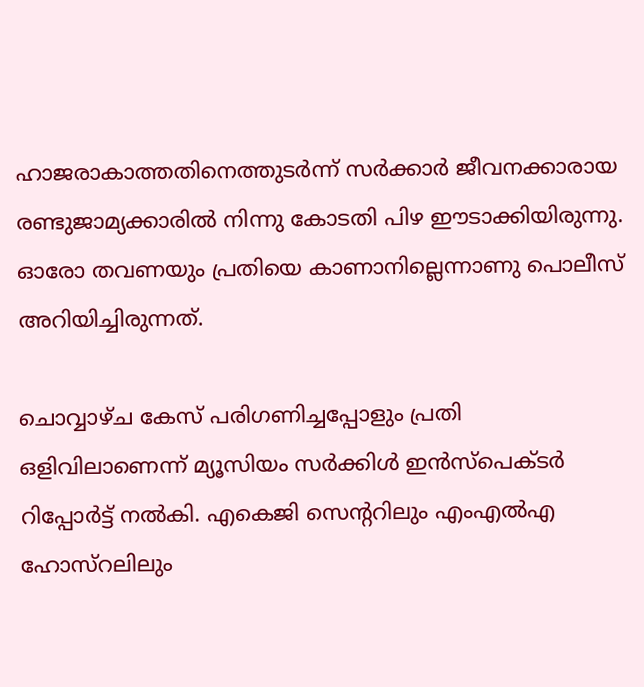ഹാജരാകാത്തതിനെത്തുടര്‍ന്ന് സര്‍ക്കാര്‍ ജീവനക്കാരായ രണ്ടുജാമ്യക്കാരില്‍ നിന്നു കോടതി പിഴ ഈടാക്കിയിരുന്നു. ഓരോ തവണയും പ്രതിയെ കാണാനില്ലെന്നാണു പൊലീസ് അറിയിച്ചിരുന്നത്.

ചൊവ്വാഴ്ച കേസ് പരിഗണിച്ചപ്പോളും പ്രതി ഒളിവിലാണെന്ന് മ്യൂസിയം സര്‍ക്കിള്‍ ഇന്‍സ്പെക്ടര്‍ റിപ്പോര്‍ട്ട് നല്‍കി. എകെജി സെന്ററിലും എംഎല്‍എ ഹോസ്റലിലും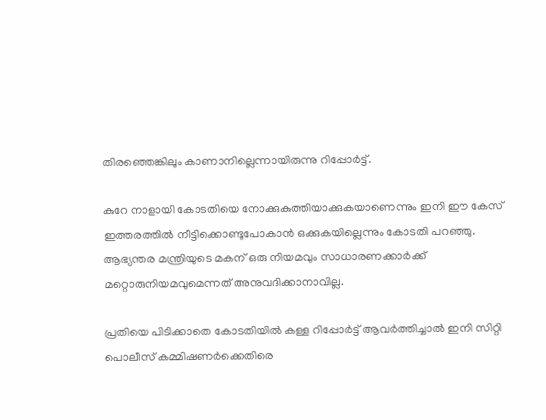തിരഞ്ഞെങ്കിലും കാണാനില്ലെന്നായിരുന്നു റിപ്പോര്‍ട്ട്.

കുറേ നാളായി കോടതിയെ നോക്കുകുത്തിയാക്കുകയാണെന്നും ഇനി ഈ കേസ് ഇത്തരത്തില്‍ നീട്ടിക്കൊണ്ടുപോകാന്‍ ഒക്കുകയില്ലെന്നും കോടതി പറഞ്ഞു. ആഭ്യന്തര മന്ത്രിയുടെ മകന് ഒരു നിയമവും സാധാരണക്കാര്‍ക്ക് മറ്റൊരുനിയമവുമെന്നത് അനുവദിക്കാനാവില്ല.

പ്രതിയെ പിടിക്കാതെ കോടതിയില്‍ കള്ള റിപ്പോര്‍ട്ട് ആവര്‍ത്തിച്ചാല്‍ ഇനി സിറ്റി പൊലീസ് കമ്മിഷണര്‍ക്കെതിരെ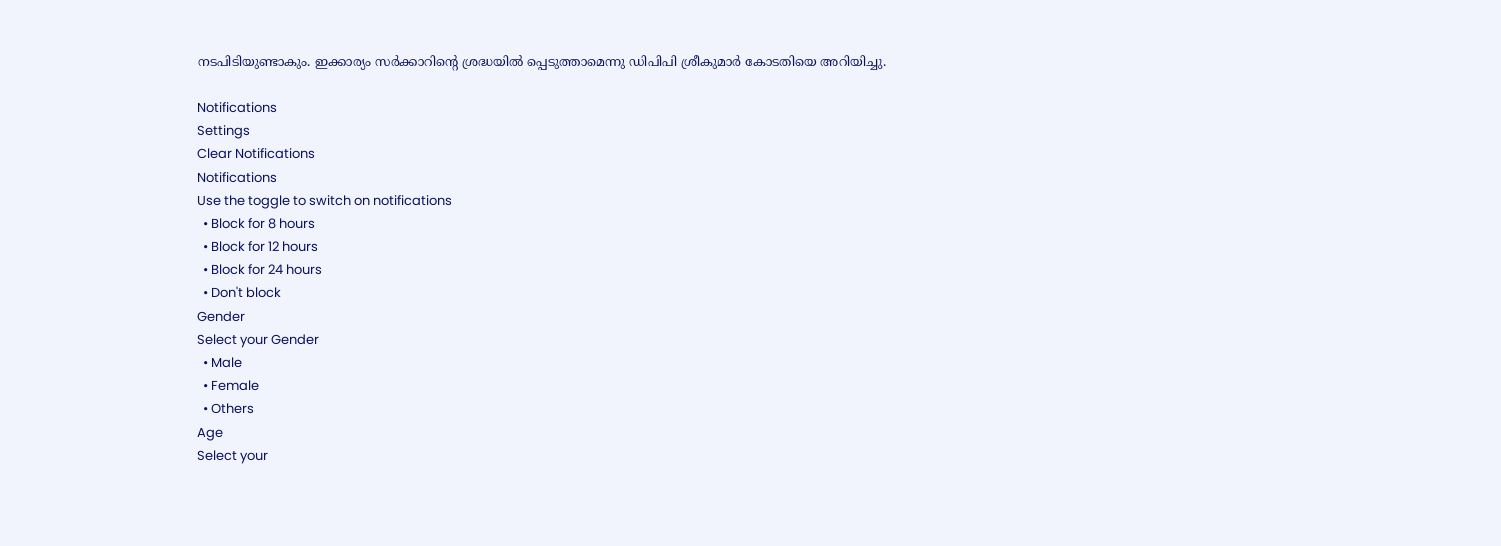നടപിടിയുണ്ടാകും. ഇക്കാര്യം സര്‍ക്കാറിന്റെ ശ്രദ്ധയില്‍ പ്പെടുത്താമെന്നു ഡിപിപി ശ്രീകുമാര്‍ കോടതിയെ അറിയിച്ചു.

Notifications
Settings
Clear Notifications
Notifications
Use the toggle to switch on notifications
  • Block for 8 hours
  • Block for 12 hours
  • Block for 24 hours
  • Don't block
Gender
Select your Gender
  • Male
  • Female
  • Others
Age
Select your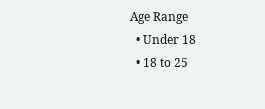Age Range
  • Under 18
  • 18 to 25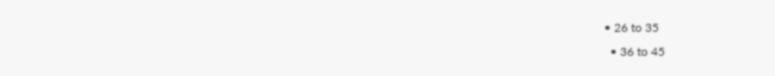• 26 to 35
  • 36 to 45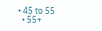• 45 to 55
  • 55+